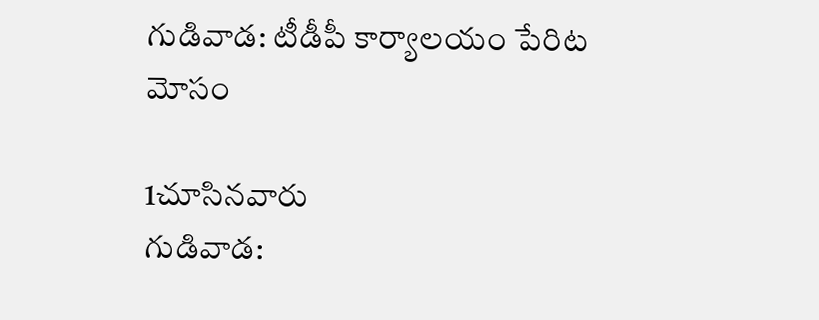గుడివాడ: టీడీపీ కార్యాలయం పేరిట మోసం

1చూసినవారు
గుడివాడ: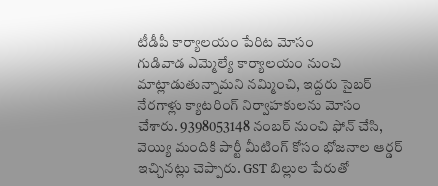టీడీపీ కార్యాలయం పేరిట మోసం
గుడివాడ ఎమ్మెల్యే కార్యాలయం నుంచి మాట్లాడుతున్నామని నమ్మించి, ఇద్దరు సైబర్ నేరగాళ్లు క్యాటరింగ్ నిర్వాహకులను మోసం చేశారు. 9398053148 నంబర్ నుంచి ఫోన్ చేసి, వెయ్యి మందికి పార్టీ మీటింగ్ కోసం భోజనాల ఆర్డర్ ఇచ్చినట్లు చెప్పారు. GST బిల్లుల పేరుతో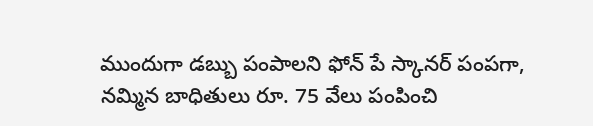ముందుగా డబ్బు పంపాలని ఫోన్ పే స్కానర్ పంపగా, నమ్మిన బాధితులు రూ. 75 వేలు పంపించి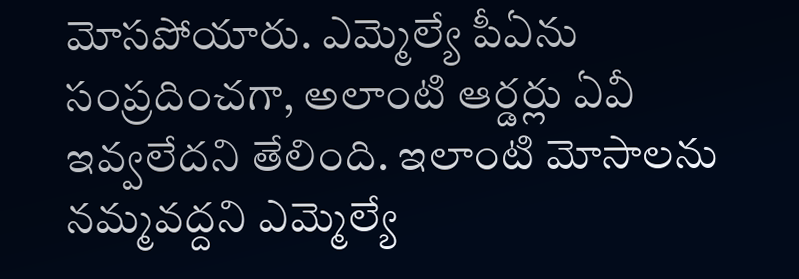మోసపోయారు. ఎమ్మెల్యే పీఏను సంప్రదించగా, అలాంటి ఆర్డర్లు ఏవీ ఇవ్వలేదని తేలింది. ఇలాంటి మోసాలను నమ్మవద్దని ఎమ్మెల్యే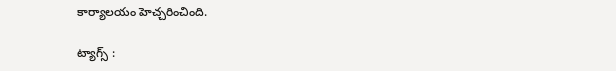కార్యాలయం హెచ్చరించింది.

ట్యాగ్స్ :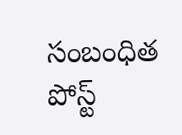సంబంధిత పోస్ట్